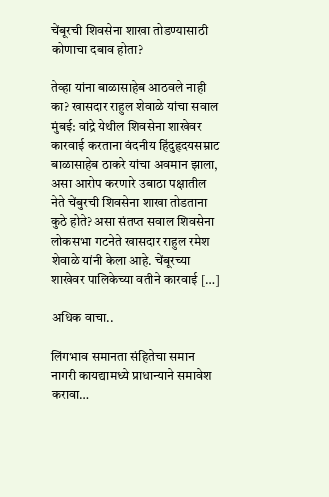चेंबूरची शिवसेना शाखा तोडण्यासाठी कोणाचा दबाव होता?

तेव्हा यांना बाळासाहेब आठवले नाही का? खासदार राहुल शेवाळे यांचा सवाल मुंबई: वांद्रे येथील शिवसेना शाखेवर कारवाई करताना वंदनीय हिंदुहृदयसम्राट बाळासाहेब ठाकरे यांचा अवमान झाला, असा आरोप करणारे उबाठा पक्षातील नेते चेंबुरची शिवसेना शाखा तोडताना कुठे होते? असा संतप्त सवाल शिवसेना लोकसभा गटनेते खासदार राहुल रमेश शेवाळे यांनी केला आहे. चेंबूरच्या शाखेवर पालिकेच्या वतीने कारवाई […]

अधिक वाचा..

लिंगभाव समानता संहितेचा समान नागरी कायद्यामध्ये प्राधान्याने समावेश करावा…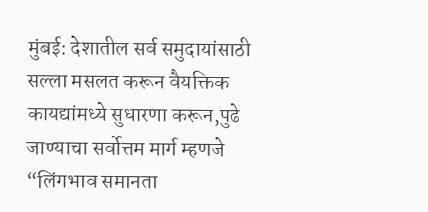मुंबई: देशातील सर्व समुदायांसाठी सल्ला मसलत करून वैयक्तिक कायद्यांमध्ये सुधारणा करून,पुढे जाण्याचा सर्वोत्तम मार्ग म्हणजे “लिंगभाव समानता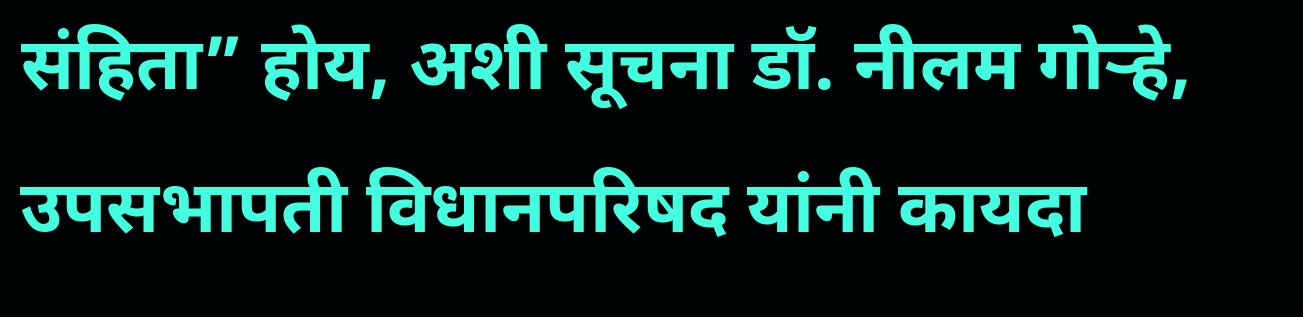संहिता” होय, अशी सूचना डॉ. नीलम गोऱ्हे, उपसभापती विधानपरिषद यांनी कायदा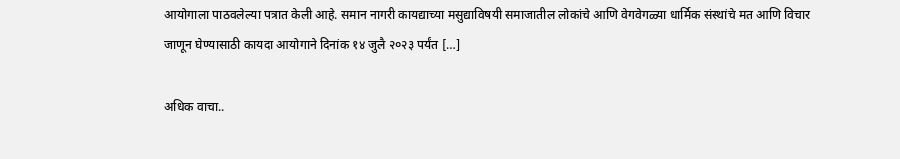आयोगाला पाठवलेल्या पत्रात केली आहे. समान नागरी कायद्याच्या मसुद्याविषयी समाजातील लोकांचे आणि वेगवेगळ्या धार्मिक संस्थांचे मत आणि विचार जाणून घेण्यासाठी कायदा आयोगाने दिनांक १४ जुलै २०२३ पर्यंत […]

अधिक वाचा..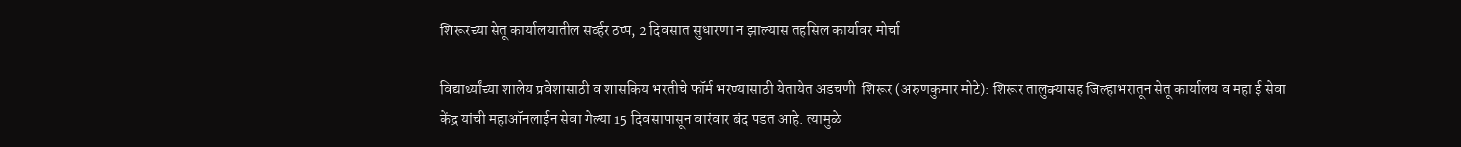शिरूरच्या सेतू कार्यालयातील सर्व्हर ठप्प, 2 दिवसात सुधारणा न झाल्यास तहसिल कार्यावर मोर्चा

विद्यार्थ्यांच्या शालेय प्रवेशासाठी व शासकिय भरतीचे फॉर्म भरण्यासाठी येतायेत अडचणी  शिरूर (अरुणकुमार मोटे): शिरूर तालुक्यासह जिल्हाभरातून सेतू कार्यालय व महा ई सेवा केंद्र यांची महाऑनलाईन सेवा गेल्या 15 दिवसापासून वारंवार बंद पडत आहे. त्यामुळे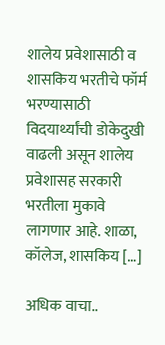शालेय प्रवेशासाठी व शासकिय भरतीचे फॉर्म भरण्यासाठी विदयार्थ्यांची डोकेदुखी वाढली असून शालेय प्रवेशासह सरकारी भरतीला मुकावे लागणार आहे. शाळा, कॉलेज, शासकिय […]

अधिक वाचा..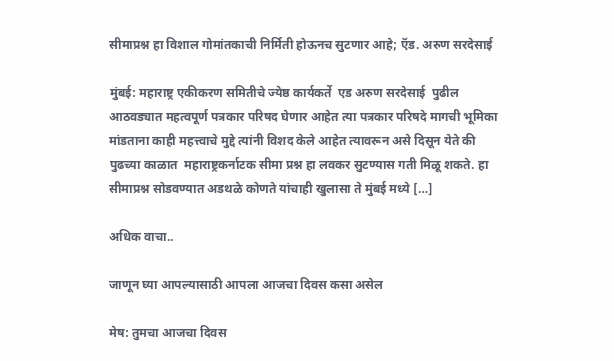सीमाप्रश्न हा विशाल गोमांतकाची निर्मिती होऊनच सुटणार आहे; ऍड. अरुण सरदेसाई

मुंबई: महाराष्ट्र एकीकरण समितीचे ज्येष्ठ कार्यकर्ते  एड अरुण सरदेसाई  पुढील आठवड्यात महत्वपूर्ण पत्रकार परिषद घेणार आहेत त्या पत्रकार परिषदे मागची भूमिका मांडताना काही महत्त्वाचे मुद्दे त्यांनी विशद केले आहेत त्यावरून असे दिसून येते की पुढच्या काळात  महाराष्ट्रकर्नाटक सीमा प्रश्न हा लवकर सुटण्यास गती मिळू शकते. हा सीमाप्रश्न सोडवण्यात अडथळे कोणते यांचाही खुलासा ते मुंबई मध्ये […]

अधिक वाचा..

जाणून घ्या आपल्यासाठी आपला आजचा दिवस कसा असेल

मेष: तुमचा आजचा दिवस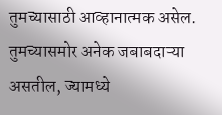तुमच्यासाठी आव्हानात्मक असेल. तुमच्यासमोर अनेक जबाबदाऱ्या असतील, ज्यामध्ये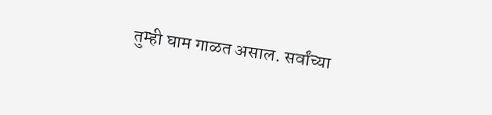तुम्ही घाम गाळत असाल. सर्वांच्या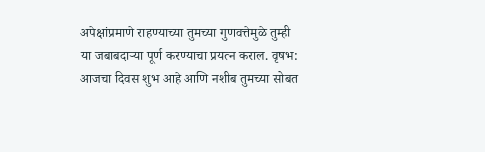अपेक्षांप्रमाणे राहण्याच्या तुमच्या गुणवत्तेमुळे तुम्ही या जबाबदाऱ्या पूर्ण करण्याचा प्रयत्न कराल. वृषभ: आजचा दिवस शुभ आहे आणि नशीब तुमच्या सोबत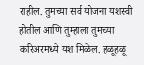राहील. तुमच्या सर्व योजना यशस्वी होतील आणि तुम्हाला तुमच्या करिअरमध्ये यश मिळेल. हळूहळू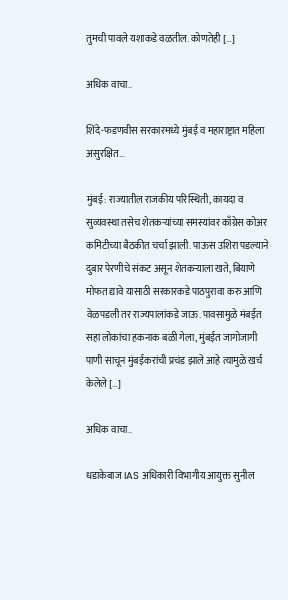तुमची पावले यशाकडे वळतील. कोणतेही […]

अधिक वाचा..

शिंदे-फडणवीस सरकारमध्ये मुंबई व महाराष्ट्रात महिला असुरक्षित…

मुंबई: राज्यातील राजकीय परिस्थिती, कायदा व सुव्यवस्था तसेच शेतकऱ्यांच्या समस्यांवर काँग्रेस कोअर कमिटीच्या बैठकीत चर्चा झाली. पाऊस उशिरा पडल्याने दुबार पेरणीचे संकट असून शेतकऱ्याला खते, बियाणे मोफत द्यावे यासाठी सरकारकडे पाठपुरावा करु आणि वेळपडली तर राज्यपालांकडे जाऊ. पावसामुळे मंबईत सहा लोकांचा हकनाक बळी गेला, मुंबईत जागोजागी पाणी साचून मुंबईकरांची प्रचंड झाले आहे त्यामुळे खर्च केलेले […]

अधिक वाचा..

धडाकेबाज IAS अधिकारी विभागीय आयुक्त सुनील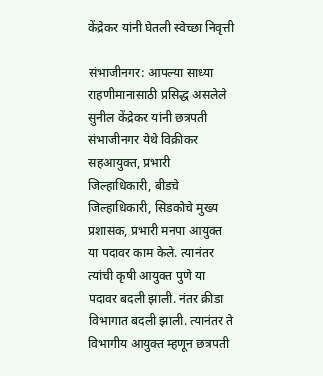केंद्रेकर यांनी घेतली स्वेच्छा निवृत्ती

संभाजीनगर: आपल्या साध्या राहणीमानासाठी प्रसिद्ध असलेले सुनील केंद्रेकर यांनी छत्रपती संभाजीनगर येथे विक्रीकर सहआयुक्त, प्रभारी जिल्हाधिकारी, बीडचे जिल्हाधिकारी, सिडकोचे मुख्य प्रशासक, प्रभारी मनपा आयुक्त या पदावर काम केले. त्यानंतर त्यांची कृषी आयुक्त पुणे या पदावर बदली झाली. नंतर क्रीडा विभागात बदली झाली. त्यानंतर ते विभागीय आयुक्त म्हणून छत्रपती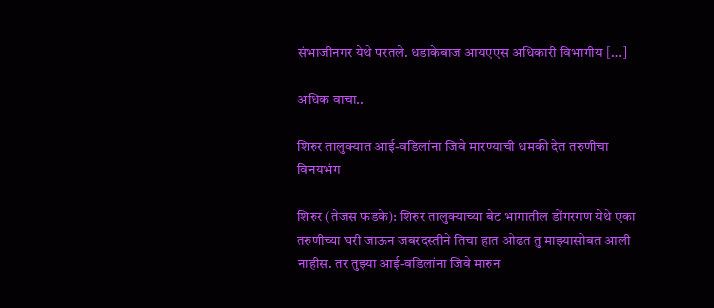संभाजीनगर येथे परतले. धडाकेबाज आयएएस अधिकारी विभागीय […]

अधिक वाचा..

शिरुर तालुक्यात आई-वडिलांना जिवे मारण्याची धमकी देत तरुणीचा विनयभंग

शिरुर (तेजस फडके): शिरुर तालुक्याच्या बेट भागातील डोंगरगण येथे एका तरुणीच्या घरी जाऊन जबरदस्तीने तिचा हात ओढत तु माझ्यासोबत आली नाहीस. तर तुझ्या आई-वडिलांना जिवे मारुन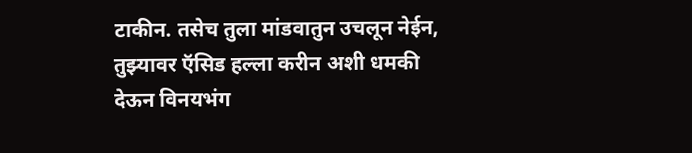टाकीन. तसेच तुला मांडवातुन उचलून नेईन, तुझ्यावर ऍसिड हल्ला करीन अशी धमकी देऊन विनयभंग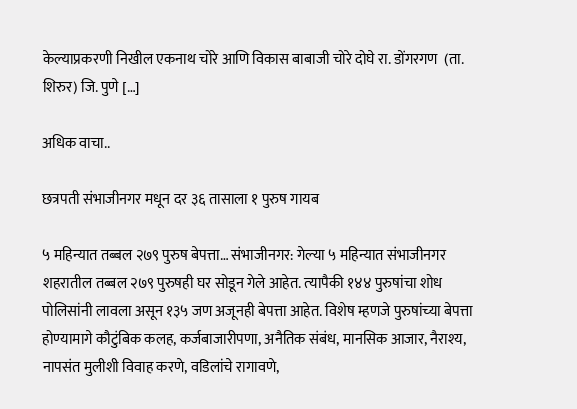केल्याप्रकरणी निखील एकनाथ चोरे आणि विकास बाबाजी चोरे दोघे रा. डोंगरगण  (ता. शिरुर) जि. पुणे […]

अधिक वाचा..

छत्रपती संभाजीनगर मधून दर ३६ तासाला १ पुरुष गायब

५ महिन्यात तब्बल २७९ पुरुष बेपत्ता… संभाजीनगर: गेल्‍या ५ महिन्यात संभाजीनगर शहरातील तब्‍बल २७९ पुरुषही घर सोडून गेले आहेत. त्‍यापैकी १४४ पुरुषांचा शोध पोलिसांनी लावला असून १३५ जण अजूनही बेपत्ता आहेत. विशेष म्‍हणजे पुरुषांच्‍या बेपत्ता होण्‍यामागे कौटुंबिक कलह, कर्जबाजारीपणा, अनैतिक संबंध, मानसिक आजार, नैराश्‍य, नापसंत मुलीशी विवाह करणे, वडिलांचे रागावणे,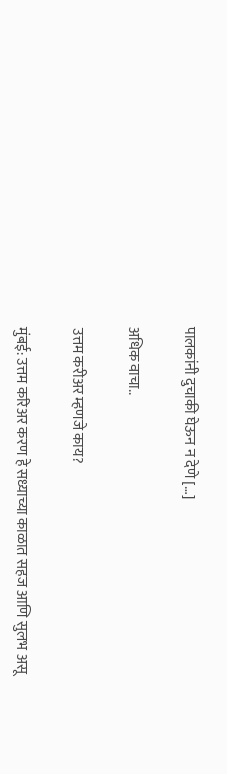पालकांनी दुचाकी घेऊन न देणे […]

अधिक वाचा..

उत्तम करीअर म्हणजे काय?

मुंबई: उत्तम करिअर करण हे सध्याच्या काळात सहज आणि सुलभ असू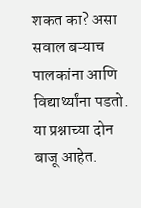शकत का? असा सवाल बऱ्याच पालकांना आणि विद्यार्थ्यांना पडतो. या प्रश्नाच्या दोन बाजू आहेत.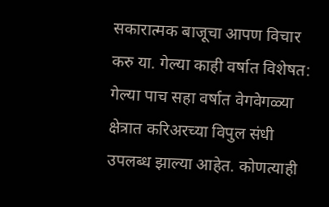सकारात्मक बाजूचा आपण विचार करु या. गेल्या काही वर्षात विशेषत: गेल्या पाच सहा वर्षात वेगवेगळ्या क्षेत्रात करिअरच्या विपुल संधी उपलब्ध झाल्या आहेत. कोणत्याही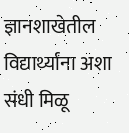ज्ञानशाखेतील विद्यार्थ्यांना अशा संधी मिळू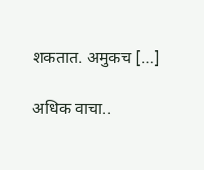शकतात. अमुकच […]

अधिक वाचा..